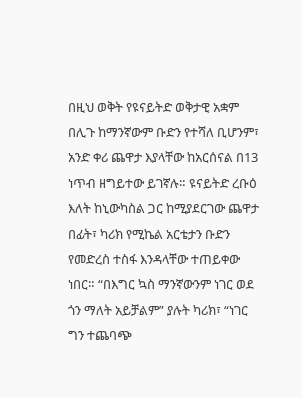በዚህ ወቅት የዩናይትድ ወቅታዊ አቋም በሊጉ ከማንኛውም ቡድን የተሻለ ቢሆንም፣ አንድ ቀሪ ጨዋታ እያላቸው ከአርሰናል በ13 ነጥብ ዘግይተው ይገኛሉ። ዩናይትድ ረቡዕ እለት ከኒውካስል ጋር ከሚያደርገው ጨዋታ በፊት፣ ካሪክ የሚኬል አርቴታን ቡድን የመድረስ ተስፋ እንዳላቸው ተጠይቀው ነበር። “በእግር ኳስ ማንኛውንም ነገር ወደ ጎን ማለት አይቻልም” ያሉት ካሪክ፣ “ነገር ግን ተጨባጭ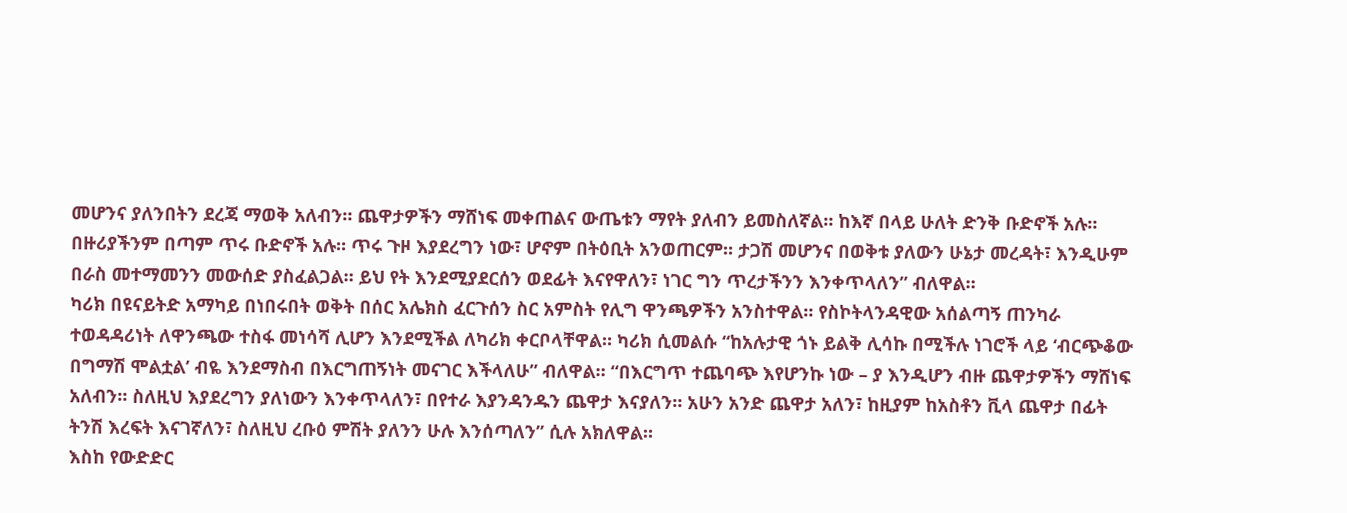መሆንና ያለንበትን ደረጃ ማወቅ አለብን። ጨዋታዎችን ማሸነፍ መቀጠልና ውጤቱን ማየት ያለብን ይመስለኛል። ከእኛ በላይ ሁለት ድንቅ ቡድኖች አሉ። በዙሪያችንም በጣም ጥሩ ቡድኖች አሉ። ጥሩ ጉዞ እያደረግን ነው፣ ሆኖም በትዕቢት አንወጠርም። ታጋሽ መሆንና በወቅቱ ያለውን ሁኔታ መረዳት፣ እንዲሁም በራስ መተማመንን መውሰድ ያስፈልጋል። ይህ የት እንደሚያደርሰን ወደፊት እናየዋለን፣ ነገር ግን ጥረታችንን እንቀጥላለን” ብለዋል።
ካሪክ በዩናይትድ አማካይ በነበሩበት ወቅት በሰር አሌክስ ፈርጉሰን ስር አምስት የሊግ ዋንጫዎችን አንስተዋል። የስኮትላንዳዊው አሰልጣኝ ጠንካራ ተወዳዳሪነት ለዋንጫው ተስፋ መነሳሻ ሊሆን እንደሚችል ለካሪክ ቀርቦላቸዋል። ካሪክ ሲመልሱ “ከአሉታዊ ጎኑ ይልቅ ሊሳኩ በሚችሉ ነገሮች ላይ ‘ብርጭቆው በግማሽ ሞልቷል’ ብዬ እንደማስብ በእርግጠኝነት መናገር እችላለሁ” ብለዋል። “በእርግጥ ተጨባጭ እየሆንኩ ነው – ያ እንዲሆን ብዙ ጨዋታዎችን ማሸነፍ አለብን። ስለዚህ እያደረግን ያለነውን እንቀጥላለን፣ በየተራ እያንዳንዱን ጨዋታ እናያለን። አሁን አንድ ጨዋታ አለን፣ ከዚያም ከአስቶን ቪላ ጨዋታ በፊት ትንሽ እረፍት እናገኛለን፣ ስለዚህ ረቡዕ ምሽት ያለንን ሁሉ እንሰጣለን” ሲሉ አክለዋል።
እስከ የውድድር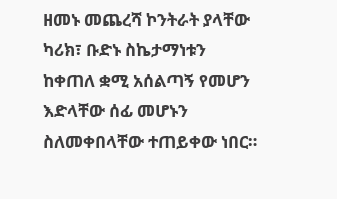ዘመኑ መጨረሻ ኮንትራት ያላቸው ካሪክ፣ ቡድኑ ስኬታማነቱን ከቀጠለ ቋሚ አሰልጣኝ የመሆን እድላቸው ሰፊ መሆኑን ስለመቀበላቸው ተጠይቀው ነበር።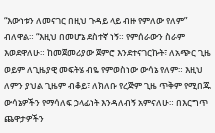“እውነቱን ለመናገር በዚህ ጉዳይ ላይ ብዙ የምለው የለም” ብለዋል። “እዚህ በመሆኔ ደስተኛ ነኝ። የምሰራውን ስራም እወደዋለሁ። ከመጀመሪያው ጀምሮ እንደተናገርኩት፣ ለአጭር ጊዜ ወይም ለጊዜያዊ መፍትሄ ብዬ የምወስነው ውሳኔ የለም። እዚህ ለምን ያህል ጊዜም ብቆይ፣ ለክለቡ የረጅም ጊዜ ጥቅም የሚበጁ ውሳኔዎችን የማሳለፍ ኃላፊነት እንዳለብኝ አምናለሁ። በእርግጥ ጨዋታዎችን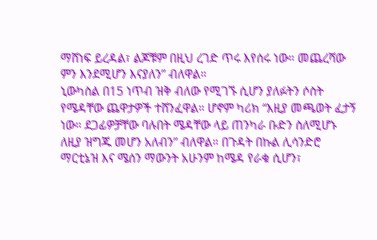ማሸነፍ ይረዳል፣ ልጆቹም በዚህ ረገድ ጥሩ እየሰሩ ነው። መጨረሻው ምን እንደሚሆን እናያለን” ብለዋል።
ኒውካስል በ15 ነጥብ ዝቅ ብለው የሚገኙ ሲሆን ያለፉትን ሶስት የሜዳቸው ጨዋታዎች ተሸንፈዋል። ሆኖም ካሪክ “እዚያ መጫወት ፈታኝ ነው። ደጋፊዎቻቸው ባሉበት ሜዳቸው ላይ ጠንካራ ቡድን ስለሚሆኑ ለዚያ ዝግጁ መሆን አለብን” ብለዋል። በጉዳት በኩል ሊሳንድሮ ማርቲኔዝ እና ሜሰን ማውንት አሁንም ከሜዳ የራቁ ሲሆን፣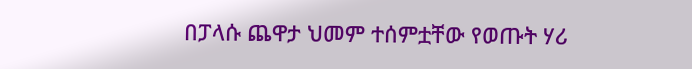በፓላሱ ጨዋታ ህመም ተሰምቷቸው የወጡት ሃሪ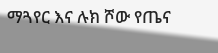ማጓየር እና ሉክ ሾው የጤና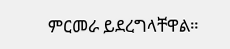ምርመራ ይደረግላቸዋል።